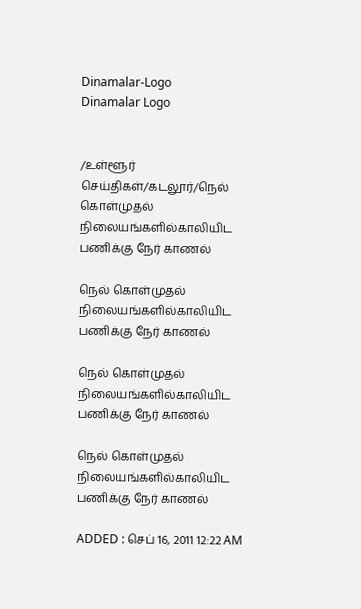Dinamalar-Logo
Dinamalar Logo


/உள்ளூர் செய்திகள்/கடலூர்/நெல் கொள்முதல் நிலையங்களில்காலியிட பணிக்கு நேர் காணல்

நெல் கொள்முதல் நிலையங்களில்காலியிட பணிக்கு நேர் காணல்

நெல் கொள்முதல் நிலையங்களில்காலியிட பணிக்கு நேர் காணல்

நெல் கொள்முதல் நிலையங்களில்காலியிட பணிக்கு நேர் காணல்

ADDED : செப் 16, 2011 12:22 AM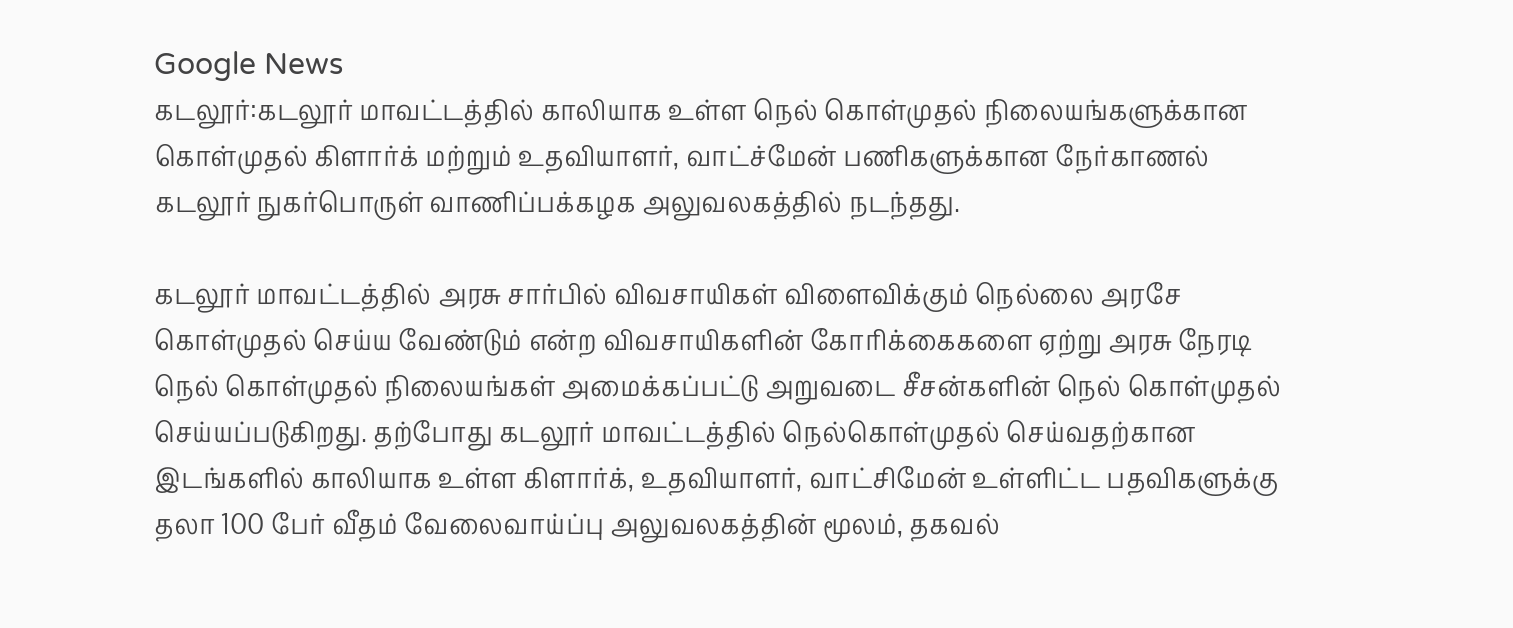Google News
கடலூர்:கடலூர் மாவட்டத்தில் காலியாக உள்ள நெல் கொள்முதல் நிலையங்களுக்கான கொள்முதல் கிளார்க் மற்றும் உதவியாளர், வாட்ச்மேன் பணிகளுக்கான நேர்காணல் கடலூர் நுகர்பொருள் வாணிப்பக்கழக அலுவலகத்தில் நடந்தது.

கடலூர் மாவட்டத்தில் அரசு சார்பில் விவசாயிகள் விளைவிக்கும் நெல்லை அரசே கொள்முதல் செய்ய வேண்டும் என்ற விவசாயிகளின் கோரிக்கைகளை ஏற்று அரசு நேரடி நெல் கொள்முதல் நிலையங்கள் அமைக்கப்பட்டு அறுவடை சீசன்களின் நெல் கொள்முதல் செய்யப்படுகிறது. தற்போது கடலூர் மாவட்டத்தில் நெல்கொள்முதல் செய்வதற்கான இடங்களில் காலியாக உள்ள கிளார்க், உதவியாளர், வாட்சிமேன் உள்ளிட்ட பதவிகளுக்கு தலா 100 பேர் வீதம் வேலைவாய்ப்பு அலுவலகத்தின் மூலம், தகவல்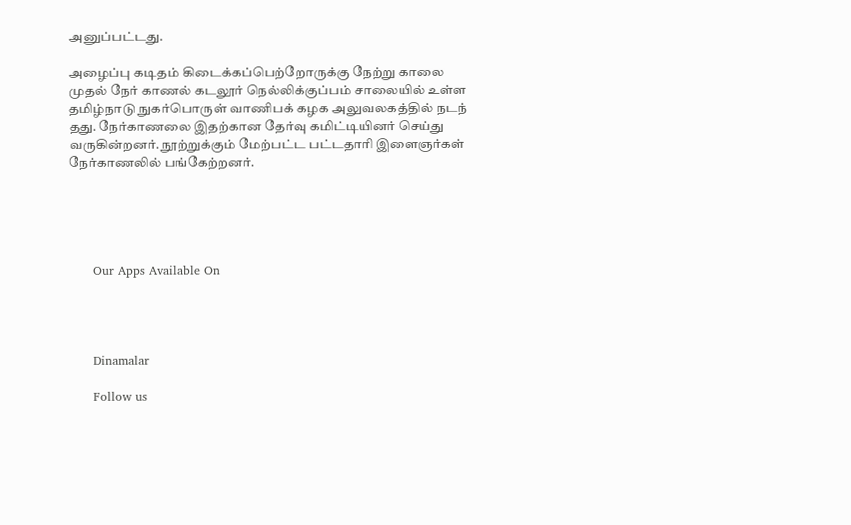அனுப்பட்டது.

அழைப்பு கடிதம் கிடைக்கப்பெற்றோருக்கு நேற்று காலை முதல் நேர் காணல் கடலூர் நெல்லிக்குப்பம் சாலையில் உள்ள தமிழ்நாடு நுகர்பொருள் வாணிபக் கழக அலுவலகத்தில் நடந் தது. நேர்காணலை இதற்கான தேர்வு கமிட்டியினர் செய்து வருகின்றனர். நூற்றுக்கும் மேற்பட்ட பட்டதாரி இளைஞர்கள் நேர்காணலில் பங்கேற்றனர்.





      Our Apps Available On




      Dinamalar

      Follow us